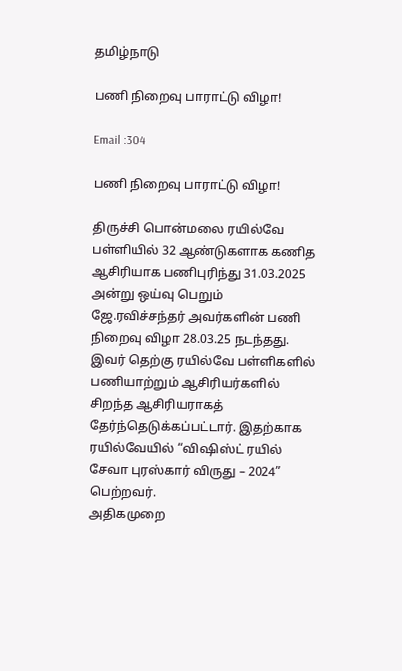தமிழ்நாடு

பணி நிறைவு பாராட்டு விழா!

Email :304

பணி நிறைவு பாராட்டு விழா!

திருச்சி பொன்மலை ரயில்வே பள்ளியில் 32 ஆண்டுகளாக கணித ஆசிரியாக பணிபுரிந்து 31.03.2025 அன்று ஒய்வு பெறும் ஜே.ரவிச்சந்தர் அவர்களின் பணி நிறைவு விழா 28.03.25 நடந்தது. இவர் தெற்கு ரயில்வே பள்ளிகளில் பணியாற்றும் ஆசிரியர்களில் சிறந்த ஆசிரியராகத் தேர்ந்தெடுக்கப்பட்டார். இதற்காக ரயில்வேயில் “விஷிஸ்ட் ரயில் சேவா புரஸ்கார் விருது – 2024” பெற்றவர்.
அதிகமுறை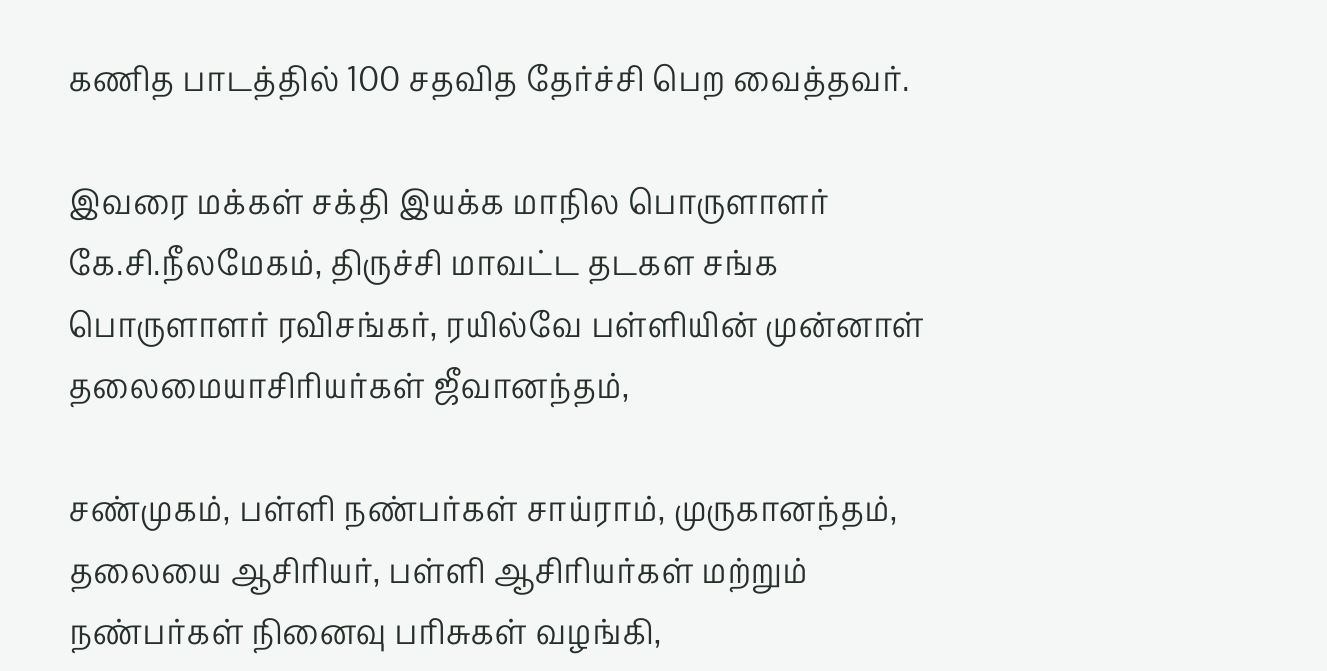கணித பாடத்தில் 100 சதவித தேர்ச்சி பெற வைத்தவர்.

இவரை மக்கள் சக்தி இயக்க மாநில பொருளாளர் கே.சி.நீலமேகம், திருச்சி மாவட்ட தடகள சங்க பொருளாளர் ரவிசங்கர், ரயில்வே பள்ளியின் முன்னாள் தலைமையாசிரியர்கள் ஜீவானந்தம்,

சண்முகம், பள்ளி நண்பர்கள் சாய்ராம், முருகானந்தம், தலையை ஆசிரியர், பள்ளி ஆசிரியர்கள் மற்றும் நண்பர்கள் நினைவு பரிசுகள் வழங்கி,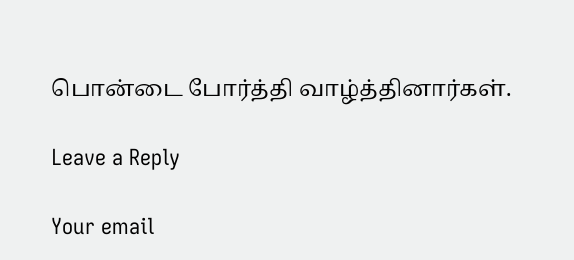பொன்டை போர்த்தி வாழ்த்தினார்கள்.

Leave a Reply

Your email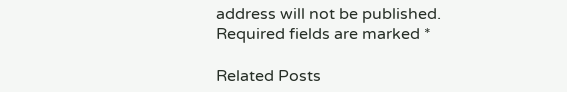address will not be published. Required fields are marked *

Related Posts